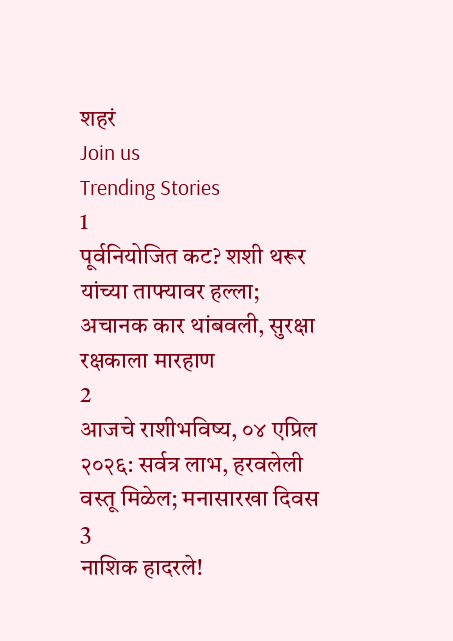शहरं
Join us
Trending Stories
1
पूर्वनियोजित कट? शशी थरूर यांच्या ताफ्यावर हल्ला; अचानक कार थांबवली, सुरक्षा रक्षकाला मारहाण
2
आजचे राशीभविष्य, ०४ एप्रिल २०२६: सर्वत्र लाभ, हरवलेली वस्तू मिळेल; मनासारखा दिवस
3
नाशिक हादरले!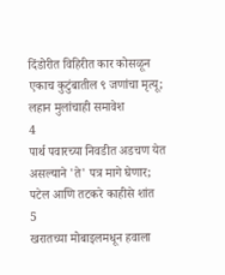दिंडोरीत विहिरीत कार कोसळून एकाच कुटुंबातील ९ जणांचा मृत्यू; लहान मुलांचाही समावेश
4
पार्थ पवारच्या निवडीत अडचण येत असल्याने 'ते' पत्र मागे घेणार; पटेल आणि तटकरे काहीसे शांत
5
खरातच्या मोबाइलमधून हवाला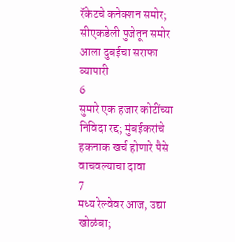रॅकेटचे कनेक्शन समोर; सीएकडेली पुजेतून समोर आला दुबईचा सराफा व्यापारी
6
सुमारे एक हजार कोटींच्या निविदा रद्द; मुंबईकरांचे हकनाक खर्च होणारे पैसे वाचवल्याचा दावा
7
मध्य रेल्वेवर आज, उद्या खोळंबा;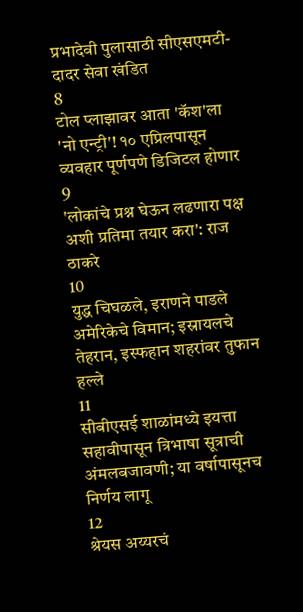प्रभादेवी पुलासाठी सीएसएमटी-दादर सेवा खंडित
8
टोल प्लाझावर आता 'कॅश'ला 'नो एन्ट्री'! १० एप्रिलपासून व्यवहार पूर्णपणे डिजिटल होणार
9
'लोकांचे प्रश्न घेऊन लढणारा पक्ष अशी प्रतिमा तयार करा': राज ठाकरे
10
युद्ध चिघळले, इराणने पाडले अमेरिकेचे विमान; इस्रायलचे तेहरान, इस्फहान शहरांवर तुफान हल्ले
11
सीबीएसई शाळांमध्ये इयत्ता सहावीपासून त्रिभाषा सूत्राची अंमलबजावणी; या वर्षापासूनच निर्णय लागू
12
श्रेयस अय्यरचं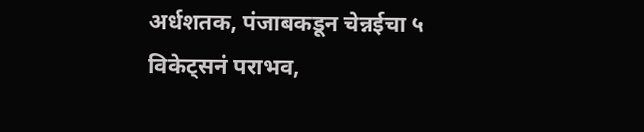अर्धशतक, पंजाबकडून चेन्नईचा ५ विकेट्सनं पराभव,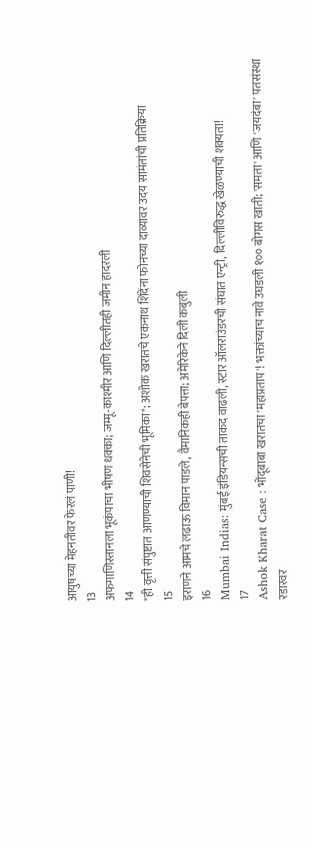आयुषच्या मेहनतीवर फेरलं पाणी!
13
अफगाणिस्तानला भूकंपाचा भीषण धक्का; जम्मू-काश्मीर आणि दिल्लीतही जमीन हादरली
14
"ही वृत्ती संपुष्टात आणण्याची शिवसेनेची भूमिका"; अशोक खरातचे एकनाथ शिंदेंना फोनच्या दाव्यावर उदय सामंतांची प्रतिक्रिया
15
इराणने आमचे लढाऊ विमान पाडले, वैमानिकही बेपत्ता; अमेरिकेने दिली कबुली
16
Mumbai Indias: मुंबई इंडियन्सची ताकद वाढली, स्टार ऑलराउंडरची संघात एन्ट्री, दिल्लीविरुद्ध खेळण्याची शक्यता!
17
Ashok Kharat Case : भोंदूबाबा खरातचा 'महाप्रताप'! भक्तांच्याच नावे उघडली १०० बोगस खाती; 'समता' आणि 'जयदंबा' पतसंस्था रडारवर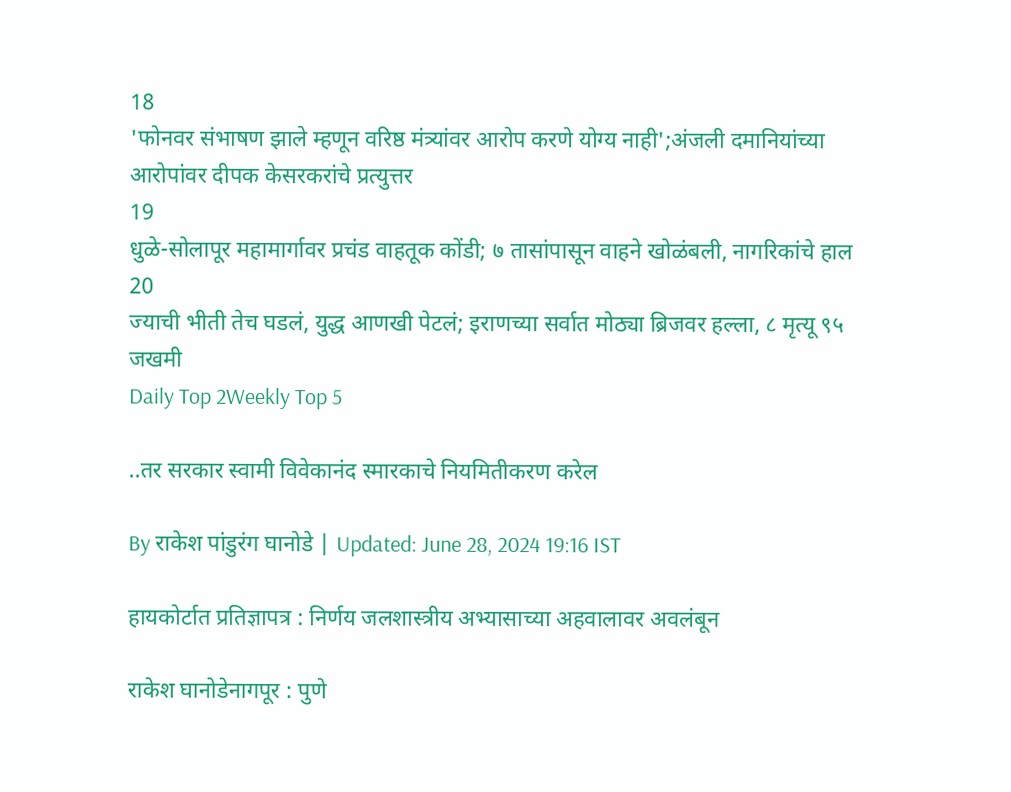18
'फोनवर संभाषण झाले म्हणून वरिष्ठ मंत्र्यांवर आरोप करणे योग्य नाही';अंजली दमानियांच्या आरोपांवर दीपक केसरकरांचे प्रत्युत्तर
19
धुळे-सोलापूर महामार्गावर प्रचंड वाहतूक कोंडी; ७ तासांपासून वाहने खोळंबली, नागरिकांचे हाल
20
ज्याची भीती तेच घडलं, युद्ध आणखी पेटलं; इराणच्या सर्वात मोठ्या ब्रिजवर हल्ला, ८ मृत्यू ९५ जखमी
Daily Top 2Weekly Top 5

..तर सरकार स्वामी विवेकानंद स्मारकाचे नियमितीकरण करेल

By राकेश पांडुरंग घानोडे | Updated: June 28, 2024 19:16 IST

हायकोर्टात प्रतिज्ञापत्र : निर्णय जलशास्त्रीय अभ्यासाच्या अहवालावर अवलंबून

राकेश घानोडेनागपूर : पुणे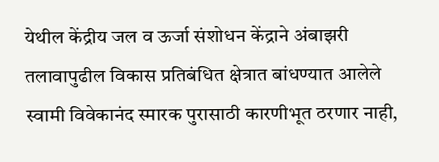येथील केंद्रीय जल व ऊर्जा संशोधन केंद्राने अंबाझरी तलावापुढील विकास प्रतिबंधित क्षेत्रात बांधण्यात आलेले स्वामी विवेकानंद स्मारक पुरासाठी कारणीभूत ठरणार नाही,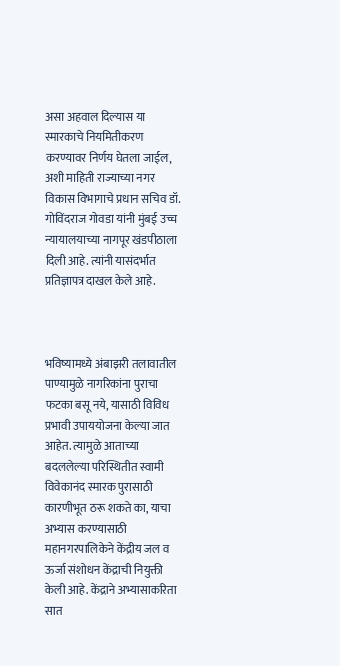असा अहवाल दिल्यास या स्मारकाचे नियमितीकरण करण्यावर निर्णय घेतला जाईल, अशी माहिती राज्याच्या नगर विकास विभागाचे प्रधान सचिव डॉ. गोविंदराज गोवडा यांनी मुंबई उच्च न्यायालयाच्या नागपूर खंडपीठाला दिली आहे. त्यांनी यासंदर्भात प्रतिज्ञापत्र दाखल केले आहे.



भविष्यामध्ये अंबाझरी तलावातील पाण्यामुळे नागरिकांना पुराचा फटका बसू नये, यासाठी विविध प्रभावी उपाययोजना केल्या जात आहेत. त्यामुळे आताच्या बदललेल्या परिस्थितीत स्वामी विवेकानंद स्मारक पुरासाठी कारणीभूत ठरू शकते का, याचा अभ्यास करण्यासाठी महानगरपालिकेने केंद्रीय जल व ऊर्जा संशोधन केंद्राची नियुक्ती केली आहे. केंद्राने अभ्यासाकरिता सात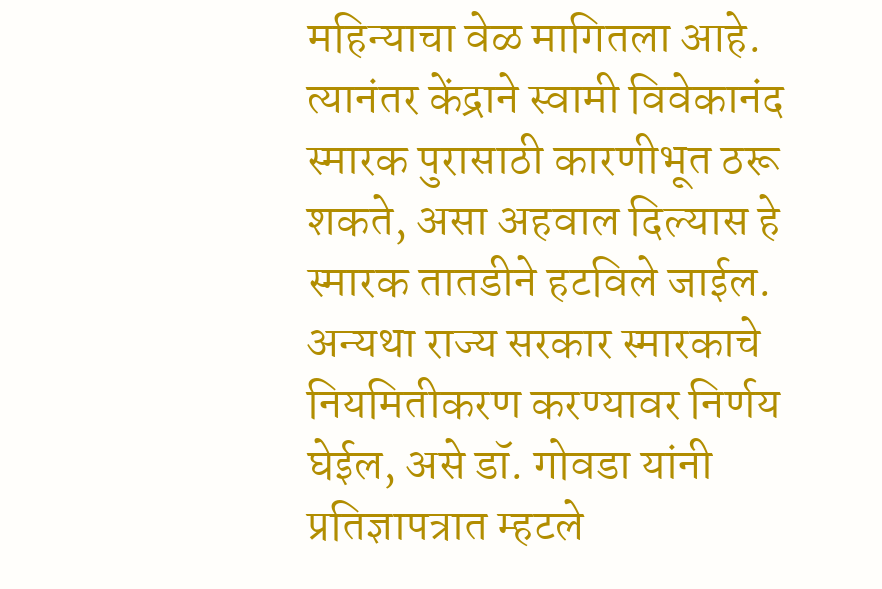महिन्याचा वेळ मागितला आहे. त्यानंतर केंद्राने स्वामी विवेकानंद स्मारक पुरासाठी कारणीभूत ठरू शकते, असा अहवाल दिल्यास हे स्मारक तातडीने हटविले जाईल. अन्यथा राज्य सरकार स्मारकाचे नियमितीकरण करण्यावर निर्णय घेईल, असे डॉ. गोवडा यांनी प्रतिज्ञापत्रात म्हटले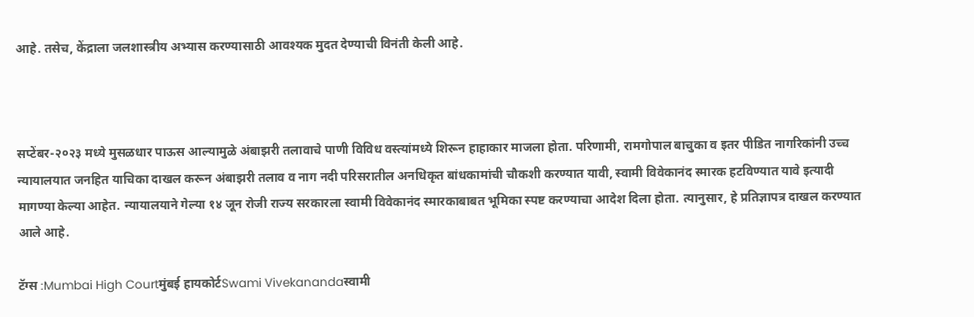आहे. तसेच, केंद्राला जलशास्त्रीय अभ्यास करण्यासाठी आवश्यक मुदत देण्याची विनंती केली आहे.



सप्टेंबर-२०२३ मध्ये मुसळधार पाऊस आल्यामुळे अंबाझरी तलावाचे पाणी विविध वस्त्यांमध्ये शिरून हाहाकार माजला होता. परिणामी, रामगोपाल बाचुका व इतर पीडित नागरिकांनी उच्च न्यायालयात जनहित याचिका दाखल करून अंबाझरी तलाव व नाग नदी परिसरातील अनधिकृत बांधकामांची चौकशी करण्यात यावी, स्वामी विवेकानंद स्मारक हटविण्यात यावे इत्यादी मागण्या केल्या आहेत. न्यायालयाने गेल्या १४ जून रोजी राज्य सरकारला स्वामी विवेकानंद स्मारकाबाबत भूमिका स्पष्ट करण्याचा आदेश दिला होता. त्यानुसार, हे प्रतिज्ञापत्र दाखल करण्यात आले आहे.

टॅग्स :Mumbai High Courtमुंबई हायकोर्टSwami Vivekanandaस्वामी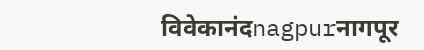विवेकानंदnagpurनागपूर